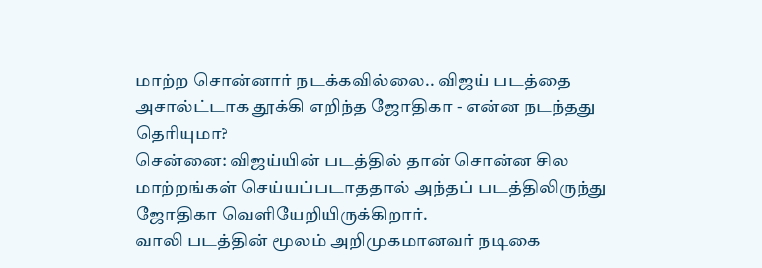மாற்ற சொன்னார் நடக்கவில்லை.. விஜய் படத்தை அசால்ட்டாக தூக்கி எறிந்த ஜோதிகா - என்ன நடந்தது தெரியுமா?
சென்னை: விஜய்யின் படத்தில் தான் சொன்ன சில மாற்றங்கள் செய்யப்படாததால் அந்தப் படத்திலிருந்து ஜோதிகா வெளியேறியிருக்கிறார்.
வாலி படத்தின் மூலம் அறிமுகமானவர் நடிகை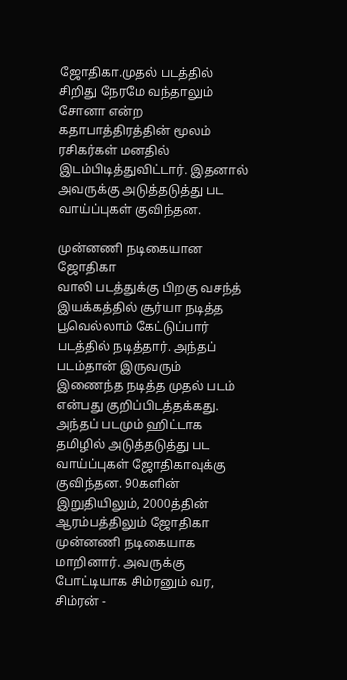ஜோதிகா.முதல் படத்தில் சிறிது நேரமே வந்தாலும் சோனா என்ற கதாபாத்திரத்தின் மூலம் ரசிகர்கள் மனதில் இடம்பிடித்துவிட்டார். இதனால் அவருக்கு அடுத்தடுத்து பட வாய்ப்புகள் குவிந்தன.

முன்னணி நடிகையான ஜோதிகா
வாலி படத்துக்கு பிறகு வசந்த் இயக்கத்தில் சூர்யா நடித்த பூவெல்லாம் கேட்டுப்பார் படத்தில் நடித்தார். அந்தப் படம்தான் இருவரும் இணைந்த நடித்த முதல் படம் என்பது குறிப்பிடத்தக்கது. அந்தப் படமும் ஹிட்டாக தமிழில் அடுத்தடுத்து பட வாய்ப்புகள் ஜோதிகாவுக்கு குவிந்தன. 90களின் இறுதியிலும், 2000த்தின் ஆரம்பத்திலும் ஜோதிகா முன்னணி நடிகையாக மாறினார். அவருக்கு போட்டியாக சிம்ரனும் வர, சிம்ரன் -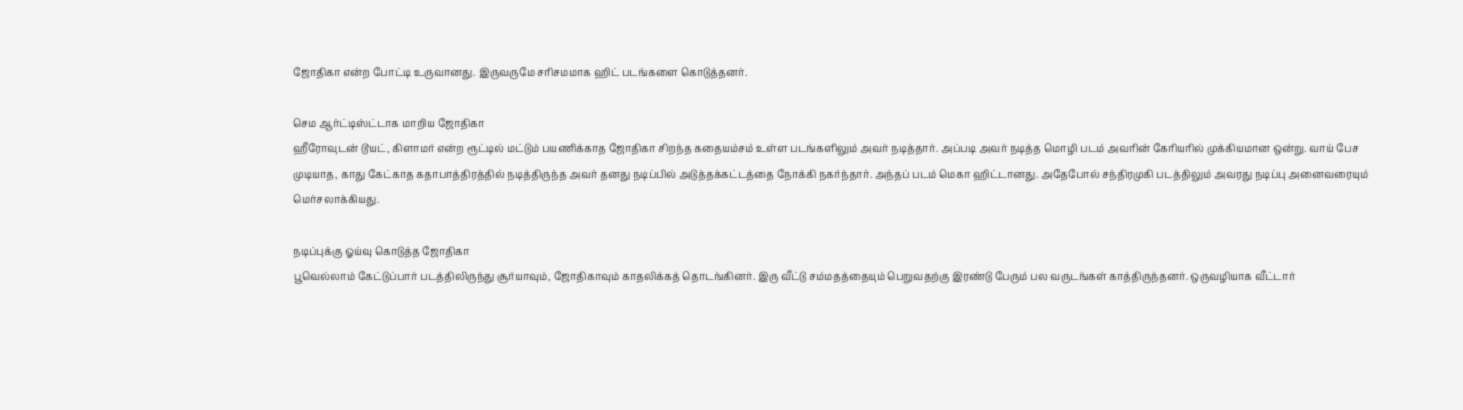ஜோதிகா என்ற போட்டி உருவானது. இருவருமே சரிசமமாக ஹிட் படங்களை கொடுத்தனர்.

செம ஆர்ட்டிஸ்ட்டாக மாறிய ஜோதிகா
ஹீரோவுடன் டூயட், கிளாமர் என்ற ரூட்டில் மட்டும் பயணிக்காத ஜோதிகா சிறந்த கதையம்சம் உள்ள படங்களிலும் அவர் நடித்தார். அப்படி அவர் நடித்த மொழி படம் அவரின் கேரியரில் முக்கியமான ஒன்று. வாய் பேச முடியாத, காது கேட்காத கதாபாத்திரத்தில் நடித்திருந்த அவர் தனது நடிப்பில் அடுத்தக்கட்டத்தை நோக்கி நகர்ந்தார். அந்தப் படம் மெகா ஹிட்டானது. அதேபோல் சந்திரமுகி படத்திலும் அவரது நடிப்பு அனைவரையும் மெர்சலாக்கியது.

நடிப்புக்கு ஓய்வு கொடுத்த ஜோதிகா
பூவெல்லாம் கேட்டுப்பார் படத்திலிருந்து சூர்யாவும், ஜோதிகாவும் காதலிக்கத் தொடங்கினர். இரு வீட்டு சம்மதத்தையும் பெறுவதற்கு இரண்டு பேரும் பல வருடங்கள் காத்திருந்தனர். ஒருவழியாக வீட்டார்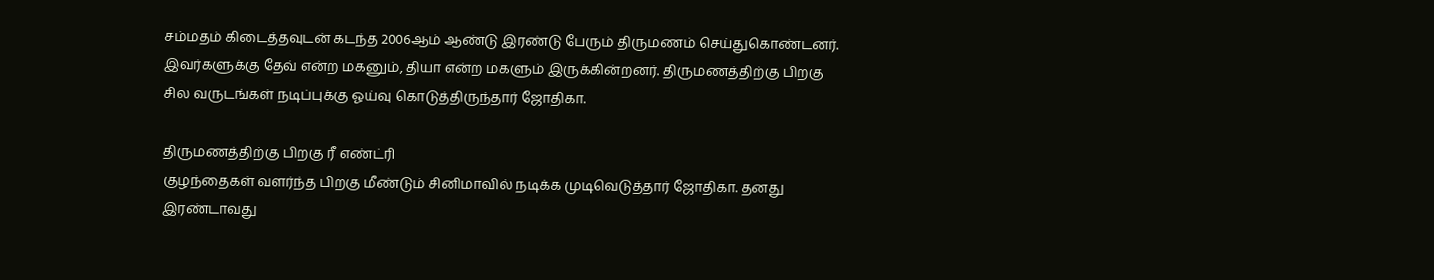சம்மதம் கிடைத்தவுடன் கடந்த 2006ஆம் ஆண்டு இரண்டு பேரும் திருமணம் செய்துகொண்டனர். இவர்களுக்கு தேவ் என்ற மகனும், தியா என்ற மகளும் இருக்கின்றனர். திருமணத்திற்கு பிறகு சில வருடங்கள் நடிப்புக்கு ஓய்வு கொடுத்திருந்தார் ஜோதிகா.

திருமணத்திற்கு பிறகு ரீ எண்ட்ரி
குழந்தைகள் வளர்ந்த பிறகு மீண்டும் சினிமாவில் நடிக்க முடிவெடுத்தார் ஜோதிகா. தனது இரண்டாவது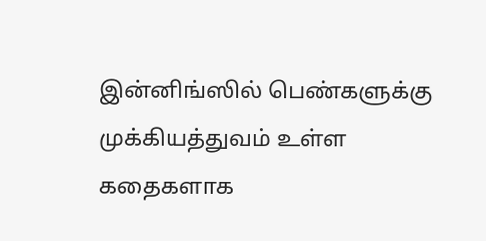இன்னிங்ஸில் பெண்களுக்கு முக்கியத்துவம் உள்ள கதைகளாக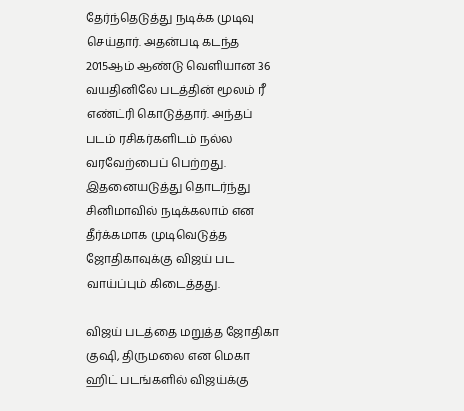தேர்ந்தெடுத்து நடிக்க முடிவு செய்தார். அதன்படி கடந்த 2015ஆம் ஆண்டு வெளியான 36 வயதினிலே படத்தின் மூலம் ரீ எண்ட்ரி கொடுத்தார். அந்தப் படம் ரசிகர்களிடம் நல்ல வரவேற்பைப் பெற்றது. இதனையடுத்து தொடர்ந்து சினிமாவில் நடிக்கலாம் என தீர்க்கமாக முடிவெடுத்த ஜோதிகாவுக்கு விஜய் பட வாய்ப்பும் கிடைத்தது.

விஜய் படத்தை மறுத்த ஜோதிகா
குஷி, திருமலை என மெகா ஹிட் படங்களில் விஜய்க்கு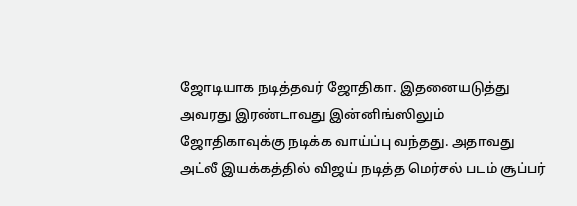ஜோடியாக நடித்தவர் ஜோதிகா. இதனையடுத்து அவரது இரண்டாவது இன்னிங்ஸிலும் ஜோதிகாவுக்கு நடிக்க வாய்ப்பு வந்தது. அதாவது அட்லீ இயக்கத்தில் விஜய் நடித்த மெர்சல் படம் சூப்பர்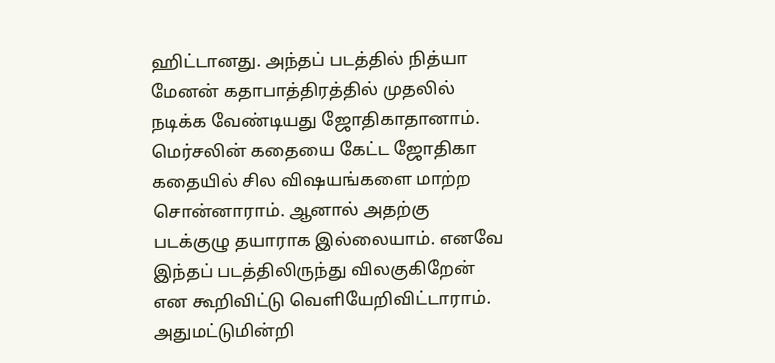ஹிட்டானது. அந்தப் படத்தில் நித்யா மேனன் கதாபாத்திரத்தில் முதலில் நடிக்க வேண்டியது ஜோதிகாதானாம். மெர்சலின் கதையை கேட்ட ஜோதிகா கதையில் சில விஷயங்களை மாற்ற சொன்னாராம். ஆனால் அதற்கு படக்குழு தயாராக இல்லையாம். எனவே இந்தப் படத்திலிருந்து விலகுகிறேன் என கூறிவிட்டு வெளியேறிவிட்டாராம்.
அதுமட்டுமின்றி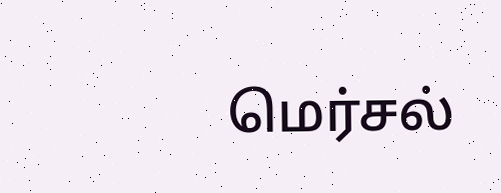மெர்சல்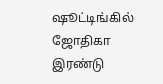ஷூட்டிங்கில் ஜோதிகா இரண்டு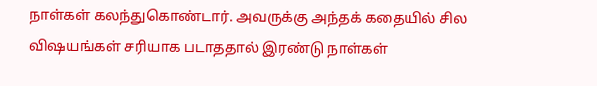நாள்கள் கலந்துகொண்டார். அவருக்கு அந்தக் கதையில் சில விஷயங்கள் சரியாக படாததால் இரண்டு நாள்கள்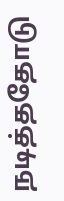நடித்ததோடு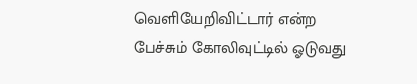வெளியேறிவிட்டார் என்ற பேச்சும் கோலிவுட்டில் ஓடுவது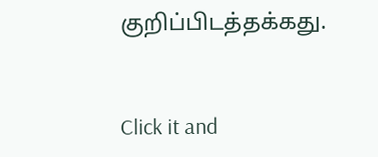குறிப்பிடத்தக்கது.


Click it and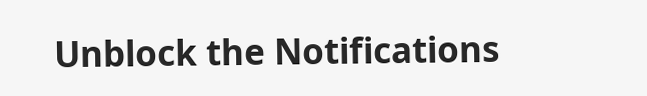Unblock the Notifications